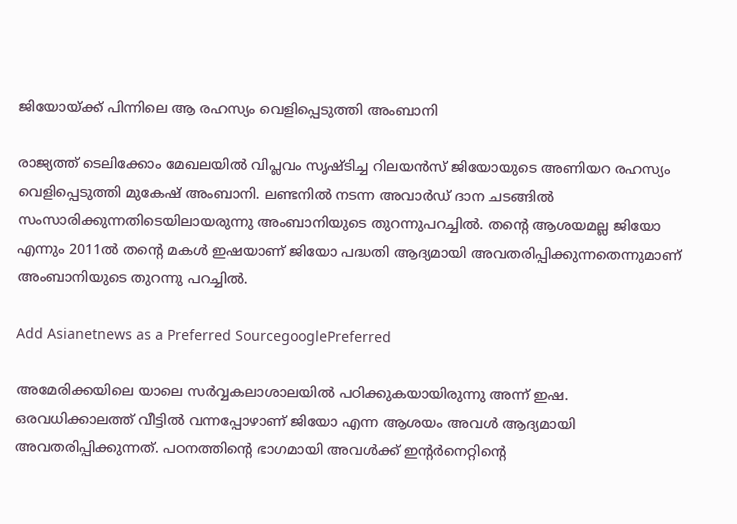ജിയോയ്ക്ക് പിന്നിലെ ആ രഹസ്യം വെളിപ്പെടുത്തി അംബാനി

രാജ്യത്ത് ടെലിക്കോം മേഖലയില്‍ വിപ്ലവം സൃഷ്ടിച്ച റിലയന്‍സ് ജിയോയുടെ അണിയറ രഹസ്യം വെളിപ്പെടുത്തി മുകേഷ് അംബാനി. ലണ്ടനിൽ നടന്ന അവാർഡ് ദാന ചടങ്ങിൽ സംസാരിക്കുന്നതിടെയിലായരുന്നു അംബാനിയുടെ തുറന്നുപറച്ചില്‍. തന്‍റെ ആശയമല്ല ജിയോ എന്നും 2011ല്‍ തന്റെ മകൾ ഇഷയാണ് ജിയോ പദ്ധതി ആദ്യമായി അവതരിപ്പിക്കുന്നതെന്നുമാണ് അംബാനിയുടെ തുറന്നു പറച്ചില്‍.

Add Asianetnews as a Preferred SourcegooglePreferred

അമേരിക്കയിലെ യാലെ സർവ്വകലാശാലയിൽ പഠിക്കുകയായിരുന്നു അന്ന് ഇഷ. ഒരവധിക്കാലത്ത് വീട്ടിൽ വന്നപ്പോഴാണ് ജിയോ എന്ന ആശയം അവള്‍ ആദ്യമായി അവതരിപ്പിക്കുന്നത്. പഠനത്തിന്റെ ഭാഗമായി അവൾക്ക് ഇന്റർനെറ്റിന്റെ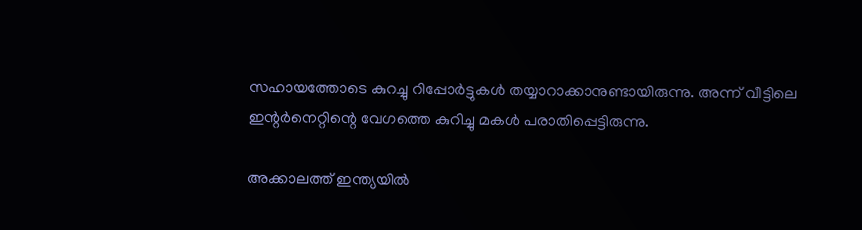സഹായത്തോടെ കുറച്ചു റിപ്പോർട്ടുകൾ തയ്യാറാക്കാനുണ്ടായിരുന്നു. അന്ന് വീട്ടിലെ ഇന്റർനെറ്റിന്റെ വേഗത്തെ കുറിച്ചു മകൾ പരാതിപ്പെട്ടിരുന്നു.

അക്കാലത്ത് ഇന്ത്യയിൽ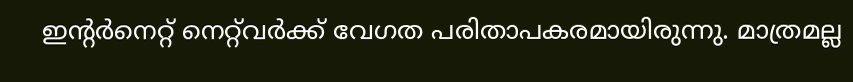ഇന്റർനെറ്റ് നെറ്റ്‌വർക്ക് വേഗത പരിതാപകരമായിരുന്നു. മാത്രമല്ല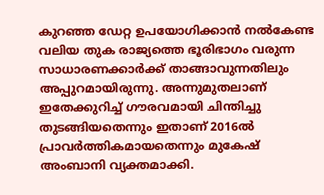കുറഞ്ഞ ഡേറ്റ ഉപയോഗിക്കാൻ നല്‍കേണ്ട വലിയ തുക രാജ്യത്തെ ഭൂരിഭാഗം വരുന്ന സാധാരണക്കാർക്ക് താങ്ങാവുന്നതിലും അപ്പുറമായിരുന്നു. അന്നുമുതലാണ് ഇതേക്കുറിച്ച് ഗൗരവമായി ചിന്തിച്ചു തുടങ്ങിയതെന്നും ഇതാണ് 2016ല്‍ പ്രാവര്‍ത്തികമായതെന്നും മുകേഷ് അംബാനി വ്യക്തമാക്കി.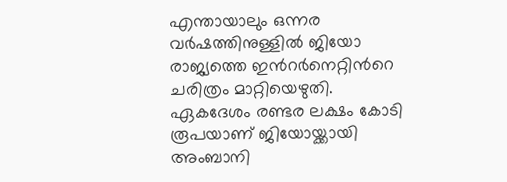എന്തായാലും ഒന്നര വർഷത്തിനുള്ളിൽ ജിയോ രാജ്യത്തെ ഇന്‍റര്‍നെറ്റിന്‍റെ ചരിത്രം മാറ്റിയെഴുതി. ഏകദേശം രണ്ടര ലക്ഷം കോടി രൂപയാണ് ജിയോയ്ക്കായി അംബാനി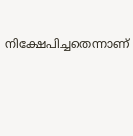നിക്ഷേപിച്ചതെന്നാണ്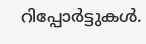റിപ്പോര്‍ട്ടുകള്‍.